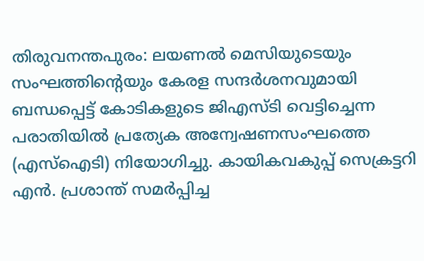തിരുവനന്തപുരം: ലയണൽ മെസിയുടെയും സംഘത്തിന്റെയും കേരള സന്ദർശനവുമായി ബന്ധപ്പെട്ട് കോടികളുടെ ജിഎസ്ടി വെട്ടിച്ചെന്ന പരാതിയിൽ പ്രത്യേക അന്വേഷണസംഘത്തെ (എസ്ഐടി) നിയോഗിച്ചു. കായികവകുപ്പ് സെക്രട്ടറി എൻ. പ്രശാന്ത് സമർപ്പിച്ച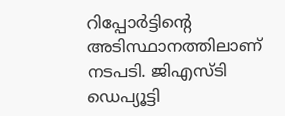റിപ്പോർട്ടിന്റെ അടിസ്ഥാനത്തിലാണ് നടപടി. ജിഎസ്ടി ഡെപ്യൂട്ടി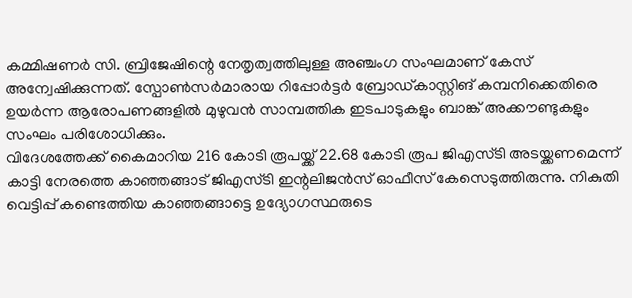കമ്മിഷണർ സി. ബ്രിജേഷിന്റെ നേതൃത്വത്തിലുള്ള അഞ്ചംഗ സംഘമാണ് കേസ് അന്വേഷിക്കുന്നത്. സ്പോൺസർമാരായ റിപ്പോർട്ടർ ബ്രോഡ്കാസ്റ്റിങ് കമ്പനിക്കെതിരെ ഉയർന്ന ആരോപണങ്ങളിൽ മുഴുവൻ സാമ്പത്തിക ഇടപാടുകളും ബാങ്ക് അക്കൗണ്ടുകളും സംഘം പരിശോധിക്കും.
വിദേശത്തേക്ക് കൈമാറിയ 216 കോടി രൂപയ്ക്ക് 22.68 കോടി രൂപ ജിഎസ്ടി അടയ്ക്കണമെന്ന് കാട്ടി നേരത്തെ കാഞ്ഞങ്ങാട് ജിഎസ്ടി ഇന്റലിജൻസ് ഓഫീസ് കേസെടുത്തിരുന്നു. നികുതി വെട്ടിപ്പ് കണ്ടെത്തിയ കാഞ്ഞങ്ങാട്ടെ ഉദ്യോഗസ്ഥരുടെ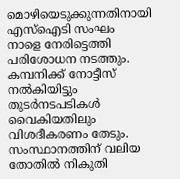മൊഴിയെടുക്കുന്നതിനായി എസ്ഐടി സംഘം നാളെ നേരിട്ടെത്തി പരിശോധന നടത്തും. കമ്പനിക്ക് നോട്ടീസ് നൽകിയിട്ടും തുടർനടപടികൾ വൈകിയതിലും വിശദീകരണം തേടും.
സംസ്ഥാനത്തിന് വലിയ തോതിൽ നികുതി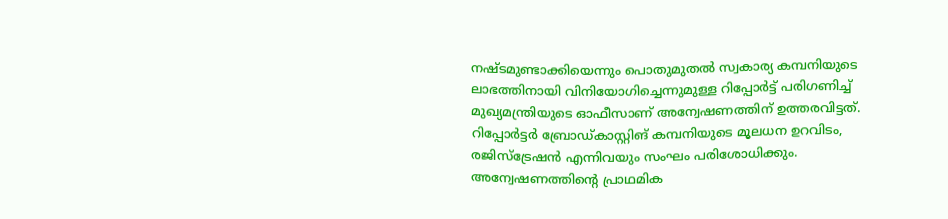നഷ്ടമുണ്ടാക്കിയെന്നും പൊതുമുതൽ സ്വകാര്യ കമ്പനിയുടെ ലാഭത്തിനായി വിനിയോഗിച്ചെന്നുമുള്ള റിപ്പോർട്ട് പരിഗണിച്ച് മുഖ്യമന്ത്രിയുടെ ഓഫീസാണ് അന്വേഷണത്തിന് ഉത്തരവിട്ടത്. റിപ്പോർട്ടർ ബ്രോഡ്കാസ്റ്റിങ് കമ്പനിയുടെ മൂലധന ഉറവിടം, രജിസ്ട്രേഷൻ എന്നിവയും സംഘം പരിശോധിക്കും. അന്വേഷണത്തിന്റെ പ്രാഥമിക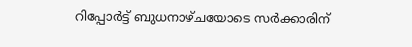റിപ്പോർട്ട് ബുധനാഴ്ചയോടെ സർക്കാരിന്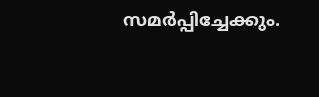സമർപ്പിച്ചേക്കും.